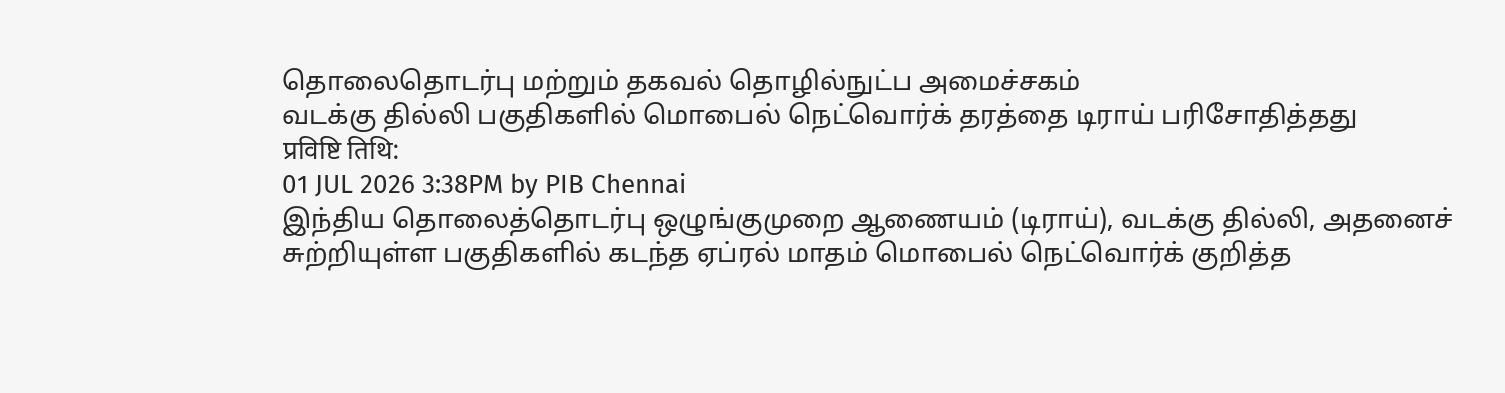தொலைதொடர்பு மற்றும் தகவல் தொழில்நுட்ப அமைச்சகம்
வடக்கு தில்லி பகுதிகளில் மொபைல் நெட்வொர்க் தரத்தை டிராய் பரிசோதித்தது
प्रविष्टि तिथि:
01 JUL 2026 3:38PM by PIB Chennai
இந்திய தொலைத்தொடர்பு ஒழுங்குமுறை ஆணையம் (டிராய்), வடக்கு தில்லி, அதனைச் சுற்றியுள்ள பகுதிகளில் கடந்த ஏப்ரல் மாதம் மொபைல் நெட்வொர்க் குறித்த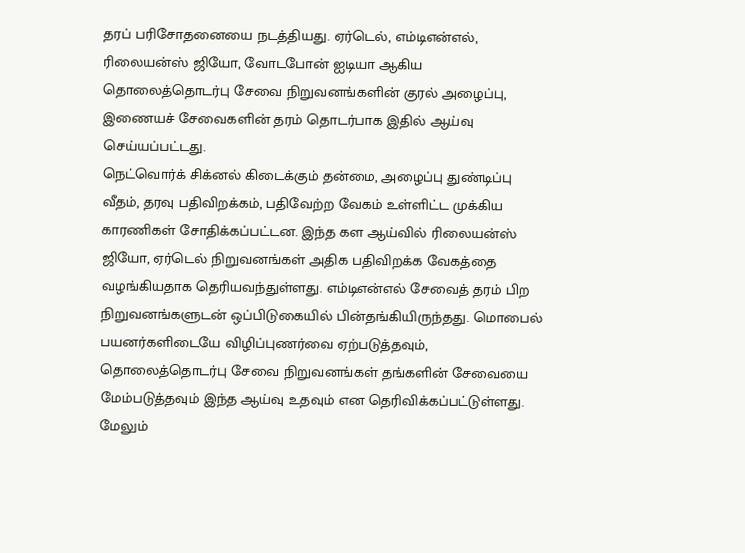தரப் பரிசோதனையை நடத்தியது. ஏர்டெல், எம்டிஎன்எல், ரிலையன்ஸ் ஜியோ, வோடபோன் ஐடியா ஆகிய தொலைத்தொடர்பு சேவை நிறுவனங்களின் குரல் அழைப்பு, இணையச் சேவைகளின் தரம் தொடர்பாக இதில் ஆய்வு செய்யப்பட்டது.
நெட்வொர்க் சிக்னல் கிடைக்கும் தன்மை, அழைப்பு துண்டிப்பு வீதம், தரவு பதிவிறக்கம், பதிவேற்ற வேகம் உள்ளிட்ட முக்கிய காரணிகள் சோதிக்கப்பட்டன. இந்த கள ஆய்வில் ரிலையன்ஸ் ஜியோ, ஏர்டெல் நிறுவனங்கள் அதிக பதிவிறக்க வேகத்தை வழங்கியதாக தெரியவந்துள்ளது. எம்டிஎன்எல் சேவைத் தரம் பிற நிறுவனங்களுடன் ஒப்பிடுகையில் பின்தங்கியிருந்தது. மொபைல் பயனர்களிடையே விழிப்புணர்வை ஏற்படுத்தவும், தொலைத்தொடர்பு சேவை நிறுவனங்கள் தங்களின் சேவையை மேம்படுத்தவும் இந்த ஆய்வு உதவும் என தெரிவிக்கப்பட்டுள்ளது.
மேலும்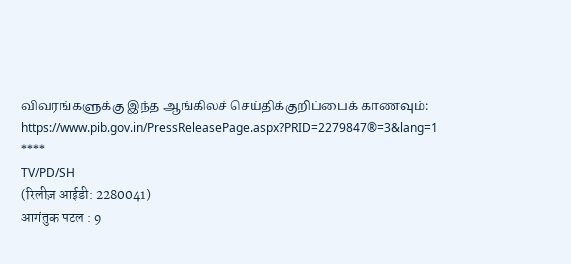விவரங்களுக்கு இந்த ஆங்கிலச் செய்திக்குறிப்பைக் காணவும்: https://www.pib.gov.in/PressReleasePage.aspx?PRID=2279847®=3&lang=1
****
TV/PD/SH
(रिलीज़ आईडी: 2280041)
आगंतुक पटल : 9